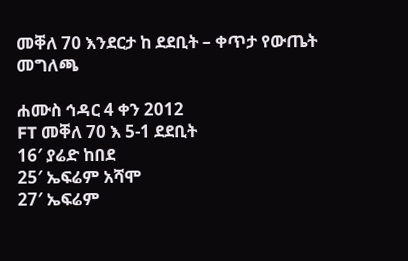መቐለ 70 እንደርታ ከ ደደቢት – ቀጥታ የውጤት መግለጫ

ሐሙስ ኅዳር 4 ቀን 2012
FT መቐለ 70 እ 5-1 ደደቢት
16′ ያሬድ ከበደ
25′ ኤፍሬም አሻሞ
27′ ኤፍሬም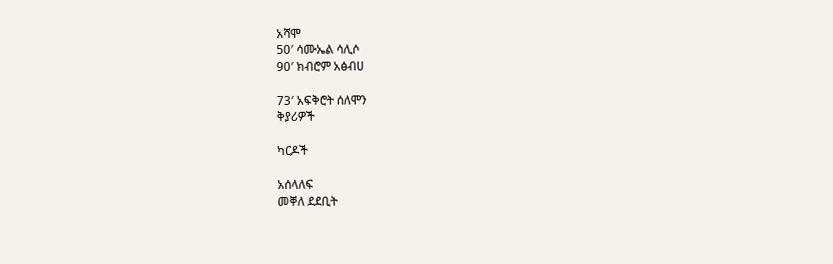አሻሞ
50′ ሳሙኤል ሳሊሶ
90′ ክብሮም አፅብሀ

73′ አፍቅሮት ሰለሞን
ቅያሪዎች

ካርዶች

አሰላለፍ
መቐለ ደደቢት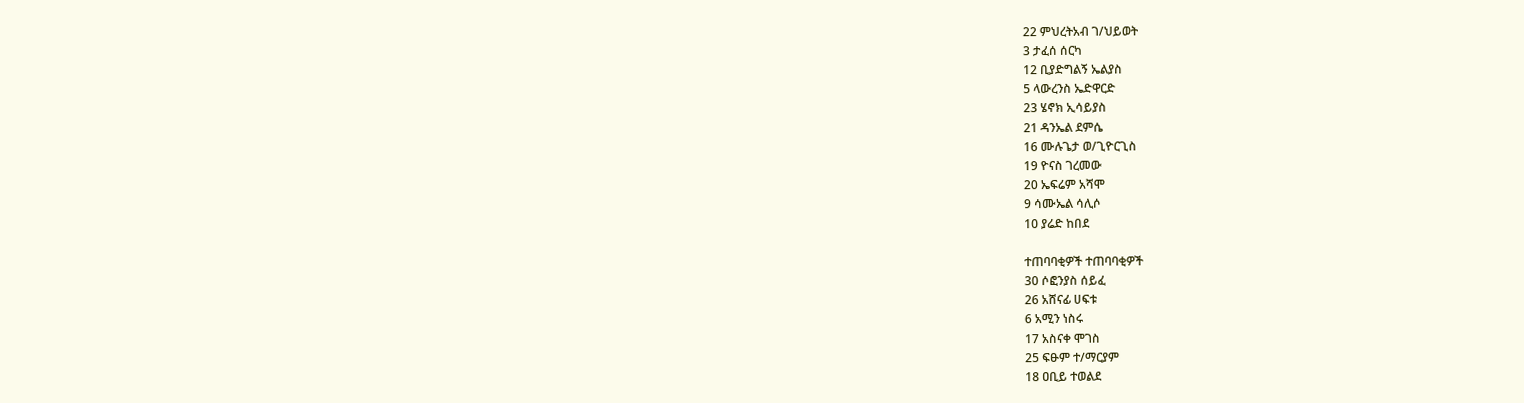22 ምህረትአብ ገ/ህይወት
3 ታፈሰ ሰርካ
12 ቢያድግልኝ ኤልያስ
5 ላውረንስ ኤድዋርድ
23 ሄኖክ ኢሳይያስ
21 ዳንኤል ደምሴ
16 ሙሉጌታ ወ/ጊዮርጊስ
19 ዮናስ ገረመው
20 ኤፍሬም አሻሞ
9 ሳሙኤል ሳሊሶ
10 ያሬድ ከበደ

ተጠባባቂዎች ተጠባባቂዎች
30 ሶፎንያስ ሰይፈ
26 አሸናፊ ሀፍቱ
6 አሚን ነስሩ
17 አስናቀ ሞገስ
25 ፍፁም ተ/ማርያም
18 ዐቢይ ተወልደ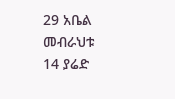29 አቤል መብራህቱ
14 ያሬድ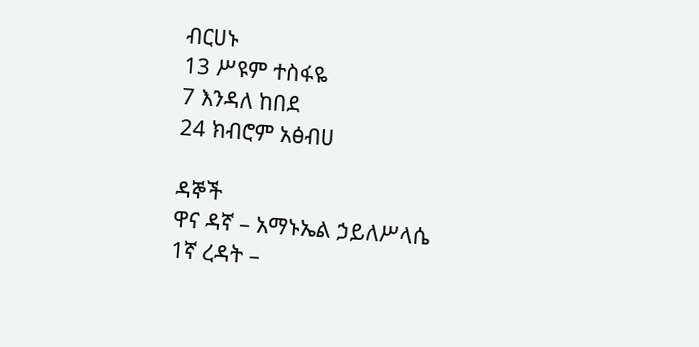ብርሀኑ
13 ሥዩም ተስፋዬ
7 እንዳለ ከበደ
24 ክብሮም አፅብሀ

ዳኞች
ዋና ዳኛ – አማኑኤል ኃይለሥላሴ
1ኛ ረዳት –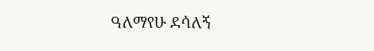ዓለማየሁ ደሳለኝ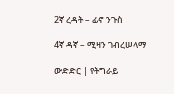2ኛ ረዳት – ፊኖ ንጉስ

4ኛ ዳኛ – ሚዛን ገብረሠላማ

ውድድር | የትግራይ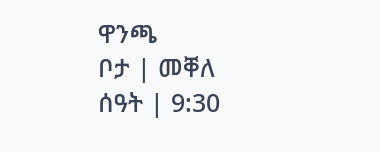ዋንጫ
ቦታ | መቐለ
ሰዓት | 9:30